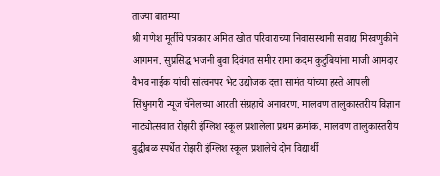ताज्या बातम्या
श्री गणेश मूर्तीचे पत्रकार अमित खोत परिवाराच्या निवासस्थानी सवाद्य मिरवणुकीने आगमन. सुप्रसिद्ध भजनी बुवा दिवंगत समीर रामा कदम कुटुंबियांना माजी आमदार वैभव नाईक यांची सांत्वनपर भेट उद्योजक दत्ता सामंत यांच्या हस्ते आपली सिंधुनगरी न्यूज चॅनेलच्या आरती संग्रहाचे अनावरण. मालवण तालुकास्तरीय विज्ञान नाट्योत्सवात रोझरी इंग्लिश स्कूल प्रशालेला प्रथम क्रमांक. मालवण तालुकास्तरीय बुद्धीबळ स्पर्धेत रोझरी इंग्लिश स्कूल प्रशालेचे दोन विद्यार्थी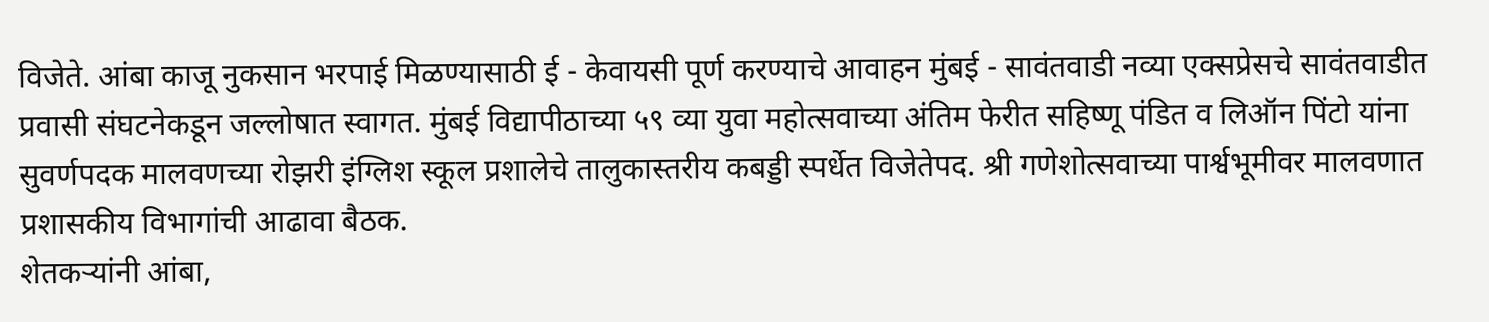विजेते. आंबा काजू नुकसान भरपाई मिळण्यासाठी ई - केवायसी पूर्ण करण्याचे आवाहन मुंबई - सावंतवाडी नव्या एक्सप्रेसचे सावंतवाडीत प्रवासी संघटनेकडून जल्लोषात स्वागत. मुंबई विद्यापीठाच्या ५९ व्या युवा महोत्सवाच्या अंतिम फेरीत सहिष्णू पंडित व लिऑन पिंटो यांना सुवर्णपदक मालवणच्या रोझरी इंग्लिश स्कूल प्रशालेचे तालुकास्तरीय कबड्डी स्पर्धेत विजेतेपद. श्री गणेशोत्सवाच्या पार्श्वभूमीवर मालवणात प्रशासकीय विभागांची आढावा बैठक.
शेतकऱ्यांनी आंबा,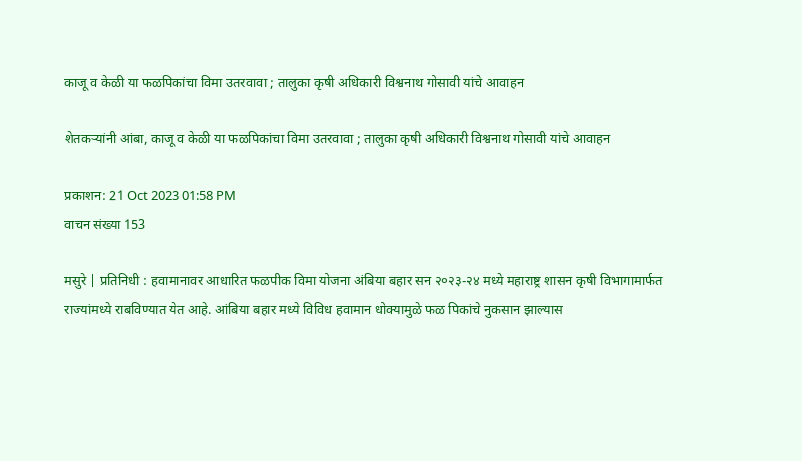काजू व केळी या फळपिकांचा विमा उतरवावा ; तालुका कृषी अधिकारी विश्वनाथ गोसावी यांचे आवाहन

शेतकऱ्यांनी आंबा, काजू व केळी या फळपिकांचा विमा उतरवावा ; तालुका कृषी अधिकारी विश्वनाथ गोसावी यांचे आवाहन

प्रकाशन: 21 Oct 2023 01:58 PM
वाचन संख्या 153

मसुरे | प्रतिनिधी : हवामानावर आधारित फळपीक विमा योजना अंबिया बहार सन २०२३-२४ मध्ये महाराष्ट्र शासन कृषी विभागामार्फत राज्यांमध्ये राबविण्यात येत आहे. आंबिया बहार मध्ये विविध हवामान धोक्यामुळे फळ पिकांचे नुकसान झाल्यास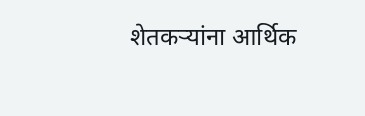शेतकऱ्यांना आर्थिक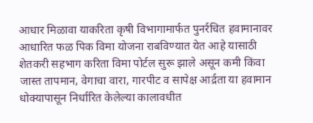आधार मिळावा याकरिता कृषी विभागामार्फत पुनर्रचित हवामानावर आधारित फळ पिक विमा योजना राबविण्यात येत आहे यासाठी शेतकरी सहभाग करिता विमा पोर्टल सुरू झाले असून कमी किंवा जास्त तापमान, वेगाचा वारा, गारपीट व सापेक्ष आर्द्रता या हवामान धोक्यापासून निर्धारित केलेल्या कालावधीत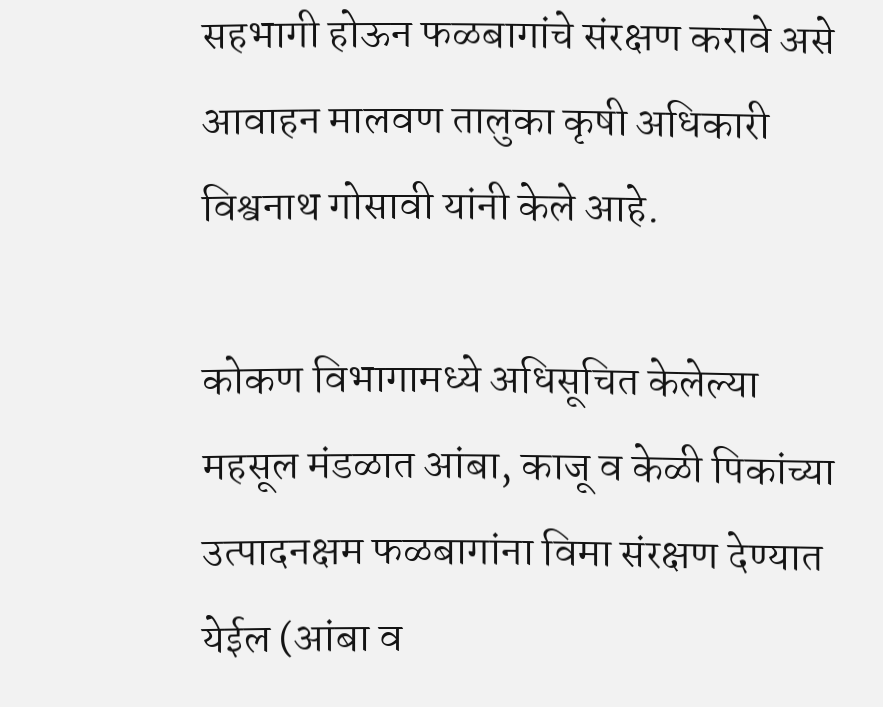सहभागी होऊन फळबागांचे संरक्षण करावे असे आवाहन मालवण तालुका कृषी अधिकारी विश्वनाथ गोसावी यांनी केले आहे.

कोकण विभागामध्ये अधिसूचित केलेल्या महसूल मंडळात आंबा, काजू व केळी पिकांच्या उत्पादनक्षम फळबागांना विमा संरक्षण देण्यात येईल (आंबा व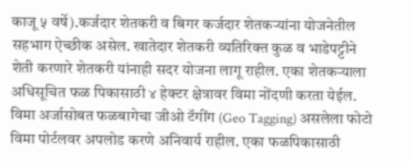काजू ५ वर्षे).कर्जदार शेतकरी व बिगर कर्जदार शेतकऱ्यांना योजनेतील सहभाग ऐच्छीक असेल. खातेदार शेतकरी व्यतिरिक्त कुळ व भाडेपट्टीने शेती करणारे शेतकरी यांनाही सदर योजना लागू राहील. एका शेतकऱ्याला अधिसूचित फळ पिकासाठी ४ हेक्टर क्षेत्रावर विमा नोंदणी करता येईल. विमा अर्जासोबत फळबागेचा जीओ टॅगींग (Geo Tagging) असलेला फोटो विमा पोर्टलवर अपलोड करणे अनिवार्य राहील. एका फळपिकासाठी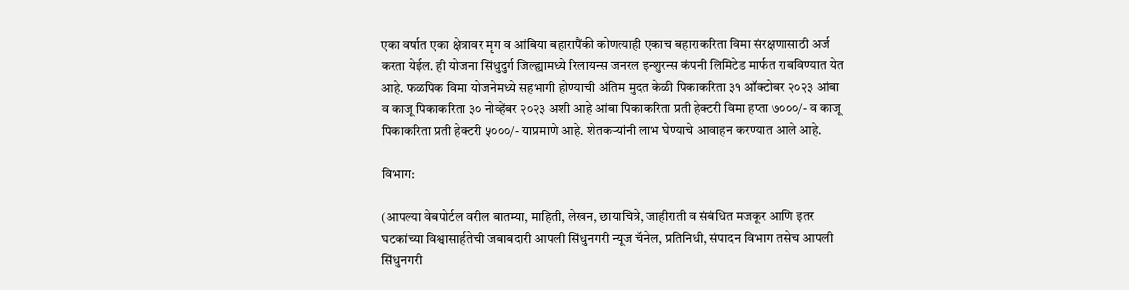एका वर्षात एका क्षेत्रावर मृग व आंबिया बहारापैंकी कोणत्याही एकाच बहाराकरिता विमा संरक्षणासाठी अर्ज करता येईल. ही योजना सिंधुदुर्ग जिल्ह्यामध्ये रिलायन्स जनरल इन्शुरन्स कंपनी लिमिटेड मार्फत राबविण्यात येत आहे. फळपिक विमा योजनेमध्ये सहभागी होण्याची अंतिम मुदत केळी पिकाकरिता ३१ ऑक्टोबर २०२३ आंबा व काजू पिकाकरिता ३० नोव्हेंबर २०२३ अशी आहे आंबा पिकाकरिता प्रती हेक्टरी विमा हप्ता ७०००/- व काजू पिकाकरिता प्रती हेक्टरी ५०००/- याप्रमाणे आहे. शेतकऱ्यांनी लाभ घेण्याचे आवाहन करण्यात आले आहे.

विभाग:

(आपल्या वेबपोर्टल वरील बातम्या, माहिती, लेखन, छायाचित्रे, जाहीराती व संबंधित मजकूर आणि इतर घटकांच्या विश्वासार्हतेची जबाबदारी आपली सिंधुनगरी न्यूज चॅनेल, प्रतिनिधी, संपादन विभाग तसेच आपली सिंधुनगरी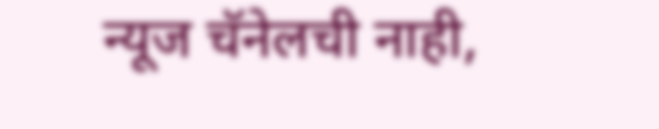न्यूज चॅनेलची नाही,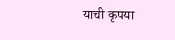याची कृपया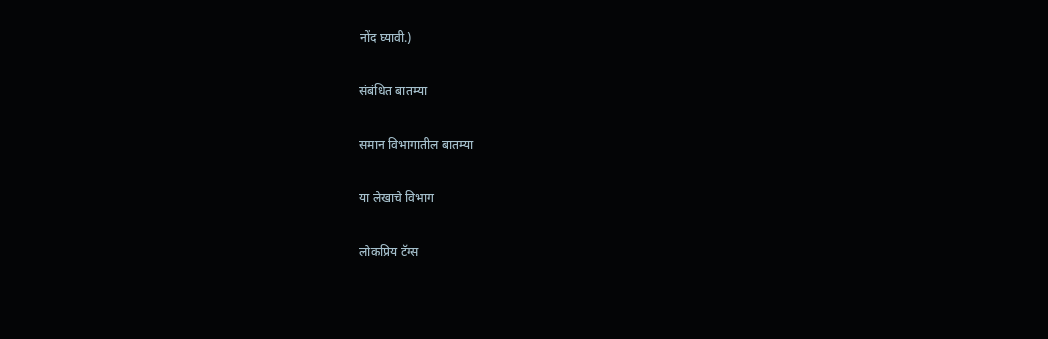नोंद घ्यावी.)

संबंधित बातम्या

समान विभागातील बातम्या

या लेखाचे विभाग

लोकप्रिय टॅग्स